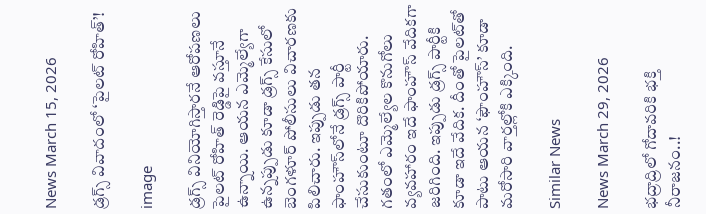News March 15, 2026

డ్రగ్స్ వివాదంలో ‘పైలట్ రోహిత్’!

image

డ్రగ్స్ వినియోగిస్తారనే ఆరోపణలు పైలట్ రోహిత్ రెడ్డిపై వస్తూనే ఉన్నాయి. ఆయన ఎమ్మెల్యేగా ఉన్నప్పుడు కూడా డ్రగ్స్ కేసులో బెంగళూర్ పోలీసులు విచారణకు పిలిచారు. ఇప్పుడు తన ఫాంహౌస్‌లోనే డ్రగ్స్ పార్టీ చేసుకుంటూ దొరికిపోయారు. గతంలో ఎమ్మెల్యేల కొనుగోలు వ్యవహారం ఇదే ఫాంహౌస్ వేదికగా జరిగింది. ఇప్పుడు డ్రగ్స్ పార్టీకి కూడా ఇదే వేదిక. దీంతో పైలట్‌తో పాటు ఆయన ‘ఫౌంహౌస్‌’ కూడా మరోసారి వార్తల్లోకి ఎక్కింది.

Similar News

News March 29, 2026

భద్రాద్రిలో గోదావరికి భక్తి నీరాజనం..!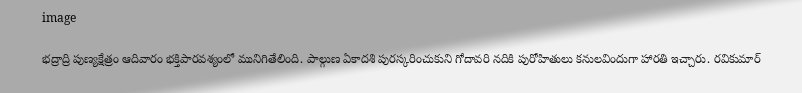image

భద్రాద్రి పుణ్యక్షేత్రం ఆదివారం భక్తిపారవశ్యంలో మునిగితేలింది. పాల్గుణ ఏకాదశి పురస్కరించుకుని గోదావరి నదికి పురోహితులు కనులవిందుగా హారతి ఇచ్చారు. రవికుమార్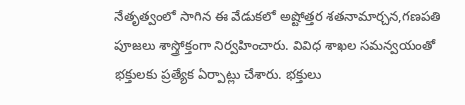నేతృత్వంలో సాగిన ఈ వేడుకలో అష్టోత్తర శతనామార్చన,గణపతి పూజలు శాస్త్రోక్తంగా నిర్వహించారు. వివిధ శాఖల సమన్వయంతో భక్తులకు ప్రత్యేక ఏర్పాట్లు చేశారు. భక్తులు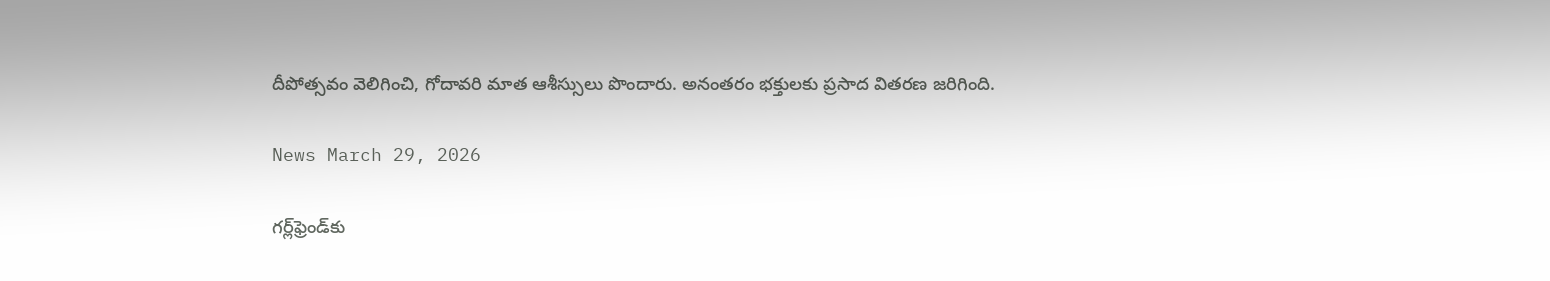దీపోత్సవం వెలిగించి, గోదావరి మాత ఆశీస్సులు పొందారు. అనంతరం భక్తులకు ప్రసాద వితరణ జరిగింది.

News March 29, 2026

గర్ల్‌ఫ్రెండ్‌కు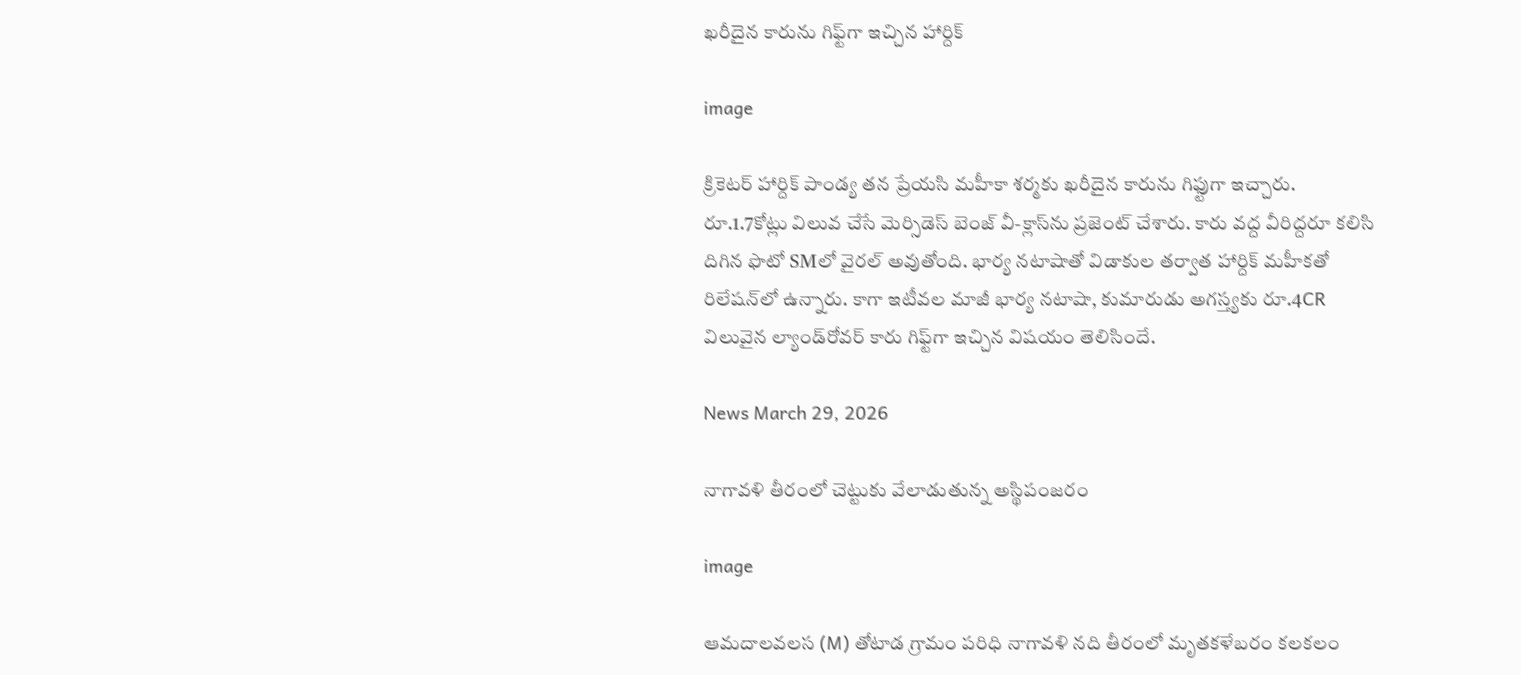ఖరీదైన కారును గిఫ్ట్‌గా ఇచ్చిన హార్దిక్

image

క్రికెటర్ హార్దిక్ పాండ్య తన ప్రేయసి మహీకా శర్మకు ఖరీదైన కారును గిఫ్టుగా ఇచ్చారు. రూ.1.7కోట్లు విలువ చేసే మెర్సిడెస్ బెంజ్ వీ-క్లాస్‌ను ప్రజెంట్ చేశారు. కారు వద్ద వీరిద్దరూ కలిసి దిగిన ఫొటో SMలో వైరల్ అవుతోంది. భార్య నటాషాతో విడాకుల తర్వాత హార్దిక్ మహీకతో రిలేషన్‌లో ఉన్నారు. కాగా ఇటీవల మాజీ భార్య నటాషా, కుమారుడు అగస్త్యకు రూ.4CR విలువైన ల్యాండ్‌రోవర్ కారు గిఫ్ట్‌గా ఇచ్చిన విషయం తెలిసిందే.

News March 29, 2026

నాగావళి తీరంలో చెట్టుకు వేలాడుతున్న అస్థిపంజరం

image

ఆమదాలవలస (M) తోటాడ గ్రామం పరిధి నాగావళి నది తీరంలో మృతకళేబరం కలకలం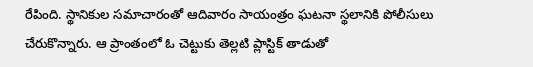రేపింది. స్థానికుల సమాచారంతో ఆదివారం సాయంత్రం ఘటనా స్థలానికి పోలీసులు చేరుకొన్నారు. ఆ ప్రాంతంలో ఓ చెట్టుకు తెల్లటి ప్లాస్టిక్ తాడుతో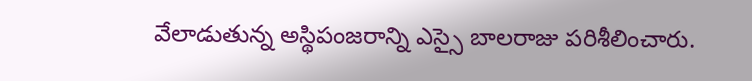వేలాడుతున్న అస్థిపంజరాన్ని ఎస్సై బాలరాజు పరిశీలించారు.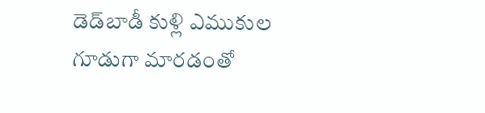డెడ్‌బాడీ కుళ్లి ఎముకుల గూడుగా మారడంతో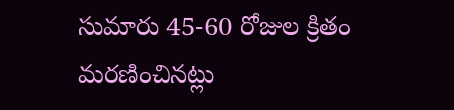సుమారు 45-60 రోజుల క్రితం మరణించినట్లు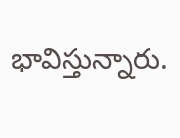భావిస్తున్నారు.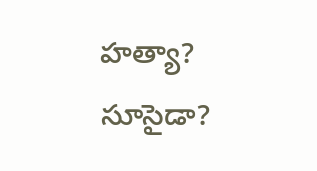హత్యా? సూసైడా?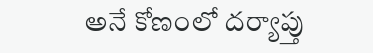అనే కోణంలో దర్యాప్తు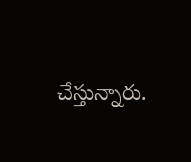చేస్తున్నారు.